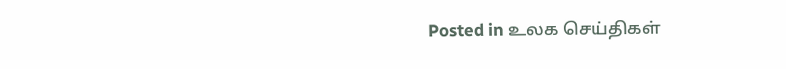Posted in உலக செய்திகள்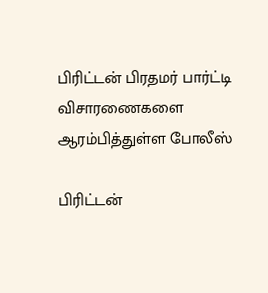பிரிட்டன் பிரதமர் பார்ட்டி விசாரணைகளை ஆரம்பித்துள்ள போலீஸ்

பிரிட்டன்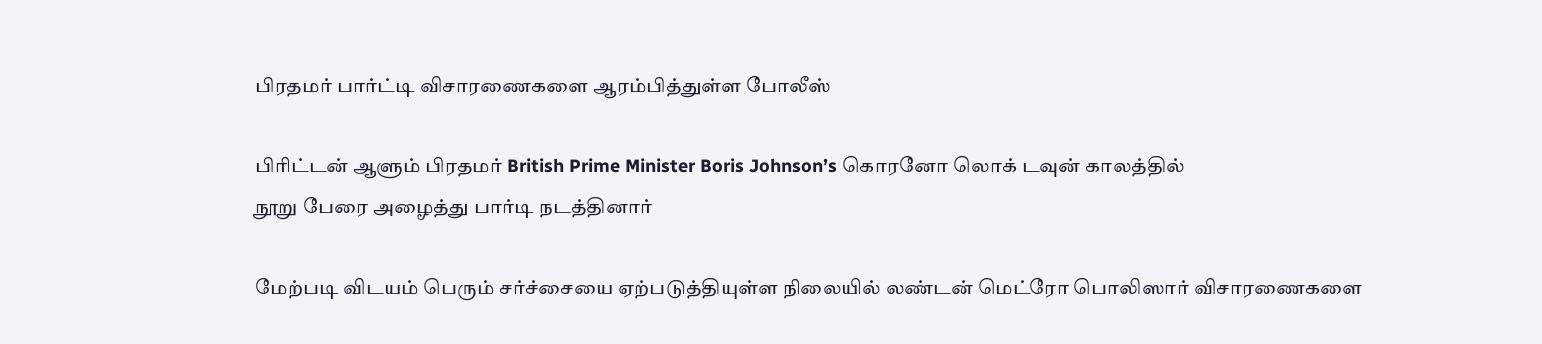பிரதமர் பார்ட்டி விசாரணைகளை ஆரம்பித்துள்ள போலீஸ்

பிரிட்டன் ஆளும் பிரதமர் British Prime Minister Boris Johnson’s கொரனோ லொக் டவுன் காலத்தில்
நூறு பேரை அழைத்து பார்டி நடத்தினார்

மேற்படி விடயம் பெரும் சர்ச்சையை ஏற்படுத்தியுள்ள நிலையில் லண்டன் மெட்ரோ பொலிஸார் விசாரணைகளை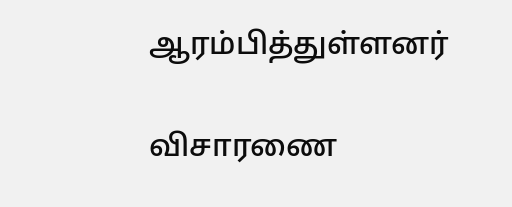ஆரம்பித்துள்ளனர்

விசாரணை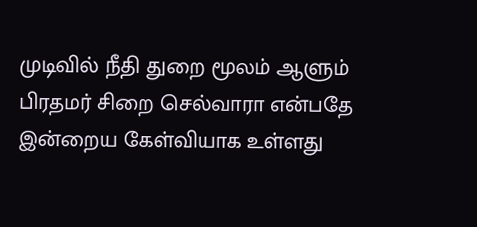முடிவில் நீதி துறை மூலம் ஆளும் பிரதமர் சிறை செல்வாரா என்பதே இன்றைய கேள்வியாக உள்ளது